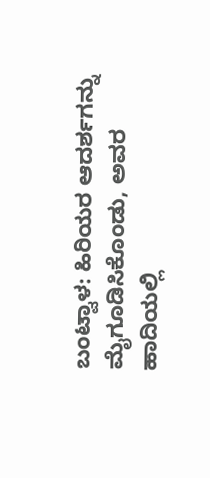ಬಂಟ್ವಾಳ: ಹಿರಿಯರ ಆದರ್ಶಗನ್ನು ಮೈಗೂಡಿಸಿಕೊಂಡು, ಅವರ ಹಾದಿಯಲ್ಲಿ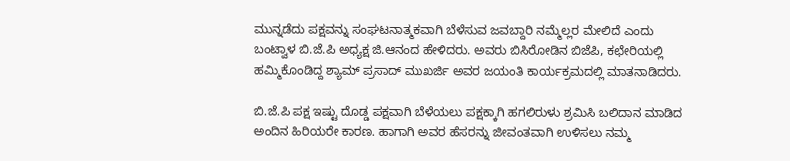ಮುನ್ನಡೆದು ಪಕ್ಷವನ್ನು ಸಂಘಟನಾತ್ಮಕವಾಗಿ ಬೆಳೆಸುವ ಜವಬ್ದಾರಿ ನಮ್ಮೆಲ್ಲರ ಮೇಲಿದೆ ಎಂದು ಬಂಟ್ವಾಳ ಬಿ.ಜೆ.ಪಿ ಅಧ್ಯಕ್ಷ ಜಿ.ಆನಂದ ಹೇಳಿದರು. ಅವರು ಬಿಸಿರೋಡಿನ ಬಿಜೆಪಿ, ಕಛೇರಿಯಲ್ಲಿ ಹಮ್ಮಿಕೊಂಡಿದ್ದ ಶ್ಯಾಮ್ ಪ್ರಸಾದ್ ಮುಖರ್ಜಿ ಅವರ ಜಯಂತಿ ಕಾರ್ಯಕ್ರಮದಲ್ಲಿ ಮಾತನಾಡಿದರು.

ಬಿ.ಜೆ.ಪಿ ಪಕ್ಷ ಇಷ್ಟು ದೊಡ್ಡ ಪಕ್ಷವಾಗಿ ಬೆಳೆಯಲು ಪಕ್ಷಕ್ಕಾಗಿ ಹಗಲಿರುಳು ಶ್ರಮಿಸಿ ಬಲಿದಾನ ಮಾಡಿದ ಅಂದಿನ ಹಿರಿಯರೇ ಕಾರಣ. ಹಾಗಾಗಿ ಅವರ ಹೆಸರನ್ನು ಜೀವಂತವಾಗಿ ಉಳಿಸಲು ನಮ್ಮ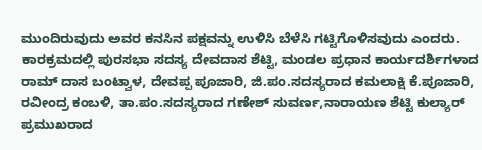ಮುಂದಿರುವುದು ಅವರ ಕನಸಿನ ಪಕ್ಷವನ್ನು ಉಳಿಸಿ ಬೆಳೆಸಿ ಗಟ್ಟಿಗೊಳಿಸವುದು ಎಂದರು. ಕಾರಕ್ರಮದಲ್ಲಿ ಪುರಸಭಾ ಸದಸ್ಯ ದೇವದಾಸ ಶೆಟ್ಟಿ, ಮಂಡಲ ಪ್ರಧಾನ ಕಾರ್ಯದರ್ಶಿಗಳಾದ ರಾಮ್ ದಾಸ ಬಂಟ್ವಾಳ, ದೇವಪ್ಪ ಪೂಜಾರಿ, ಜಿ.ಪಂ.ಸದಸ್ಯರಾದ ಕಮಲಾಕ್ಷಿ ಕೆ.ಪೂಜಾರಿ, ರವೀಂದ್ರ ಕಂಬಳಿ, ತಾ.ಪಂ.ಸದಸ್ಯರಾದ ಗಣೇಶ್ ಸುವರ್ಣ,ನಾರಾಯಣ ಶೆಟ್ಟಿ ಕುಲ್ಯಾರ್ ಪ್ರಮುಖರಾದ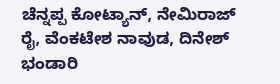ಚೆನ್ನಪ್ಪ ಕೋಟ್ಯಾನ್, ನೇಮಿರಾಜ್ ರೈ, ವೆಂಕಟೇಶ ನಾವುಡ, ದಿನೇಶ್ ಭಂಡಾರಿ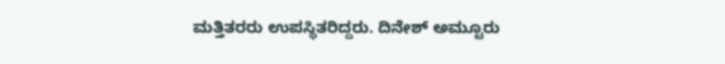ಮತ್ತಿತರರು ಉಪಸ್ಥಿತರಿದ್ದರು. ದಿನೇಶ್ ಅಮ್ಟೂರು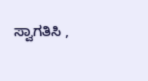ಸ್ವಾಗತಿಸಿ ,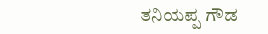ತನಿಯಪ್ಪ ಗೌಡ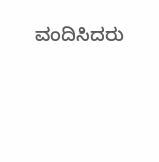ವಂದಿಸಿದರು